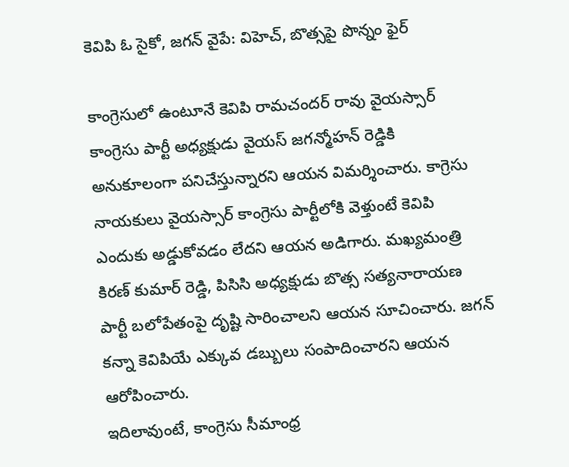కెవిపి ఓ సైకో, జగన్ వైపే: విహెచ్, బొత్సపై పొన్నం ఫైర్

కాంగ్రెసులో ఉంటూనే కెవిపి రామచందర్ రావు వైయస్సార్ కాంగ్రెసు పార్టీ అధ్యక్షుడు వైయస్ జగన్మోహన్ రెడ్డికి అనుకూలంగా పనిచేస్తున్నారని ఆయన విమర్శించారు. కాగ్రెసు నాయకులు వైయస్సార్ కాంగ్రెసు పార్టీలోకి వెళ్తుంటే కెవిపి ఎందుకు అడ్డుకోవడం లేదని ఆయన అడిగారు. మఖ్యమంత్రి కిరణ్ కుమార్ రెడ్డి, పిసిసి అధ్యక్షుడు బొత్స సత్యనారాయణ పార్టీ బలోపేతంపై దృష్టి సారించాలని ఆయన సూచించారు. జగన్ కన్నా కెవిపియే ఎక్కువ డబ్బులు సంపాదించారని ఆయన ఆరోపించారు.
ఇదిలావుంటే, కాంగ్రెసు సీమాంధ్ర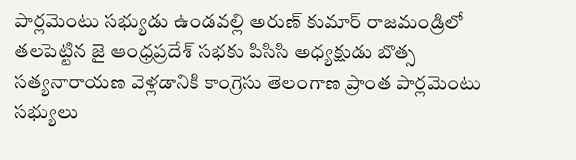పార్లమెంటు సభ్యుడు ఉండవల్లి అరుణ్ కుమార్ రాజమండ్రిలో తలపెట్టిన జై ఆంధ్రప్రదేశ్ సభకు పిసిసి అధ్యక్షుడు బొత్స సత్యనారాయణ వెళ్లడానికి కాంగ్రెసు తెలంగాణ ప్రాంత పార్లమెంటు సభ్యులు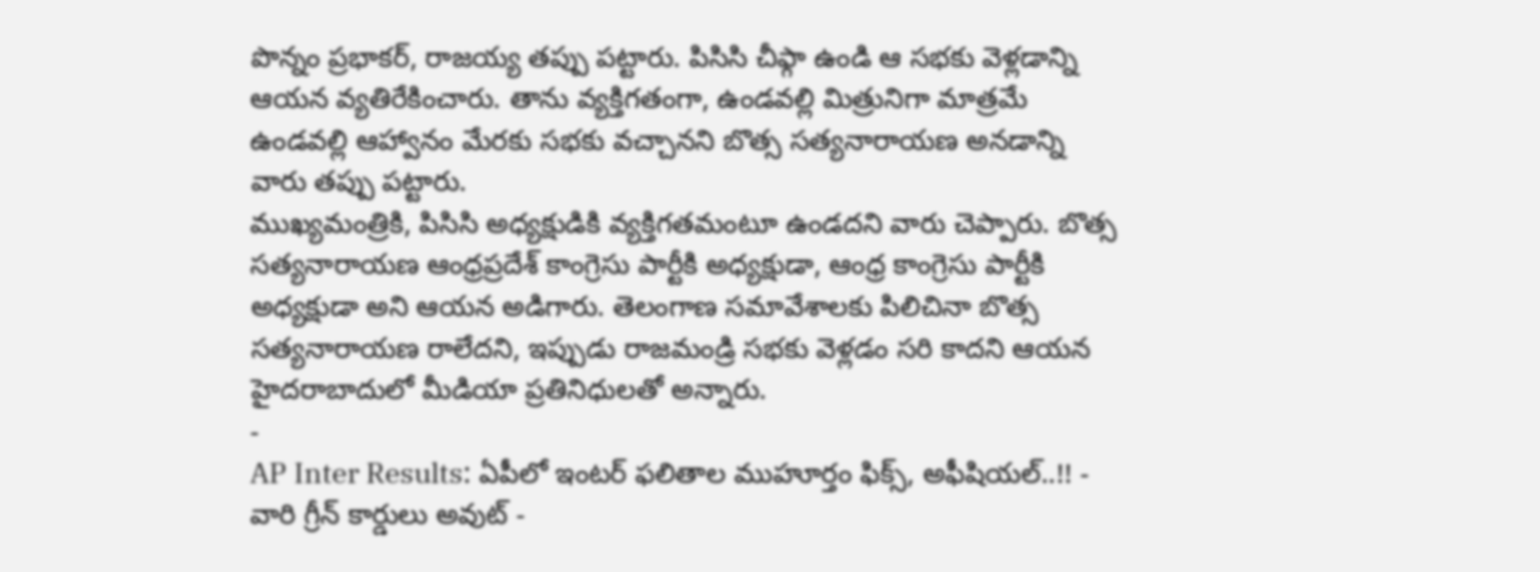పొన్నం ప్రభాకర్, రాజయ్య తప్పు పట్టారు. పిసిసి చీఫ్గా ఉండి ఆ సభకు వెళ్లడాన్ని ఆయన వ్యతిరేకించారు. తాను వ్యక్తిగతంగా, ఉండవల్లి మిత్రునిగా మాత్రమే ఉండవల్లి ఆహ్వానం మేరకు సభకు వచ్చానని బొత్స సత్యనారాయణ అనడాన్ని వారు తప్పు పట్టారు.
ముఖ్యమంత్రికి, పిసిసి అధ్యక్షుడికి వ్యక్తిగతమంటూ ఉండదని వారు చెప్పారు. బొత్స సత్యనారాయణ ఆంధ్రప్రదేశ్ కాంగ్రెసు పార్టీకి అధ్యక్షుడా, ఆంధ్ర కాంగ్రెసు పార్టీకి అధ్యక్షుడా అని ఆయన అడిగారు. తెలంగాణ సమావేశాలకు పిలిచినా బొత్స సత్యనారాయణ రాలేదని, ఇప్పుడు రాజమండ్రి సభకు వెళ్లడం సరి కాదని ఆయన హైదరాబాదులో మీడియా ప్రతినిధులతో అన్నారు.
-
AP Inter Results: ఏపీలో ఇంటర్ ఫలితాల ముహూర్తం ఫిక్స్, అఫీషియల్..!! -
వారి గ్రీన్ కార్డులు అవుట్ -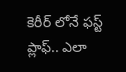కెరీర్ లోనే ఫస్ట్ ప్లాఫ్.. ఎలా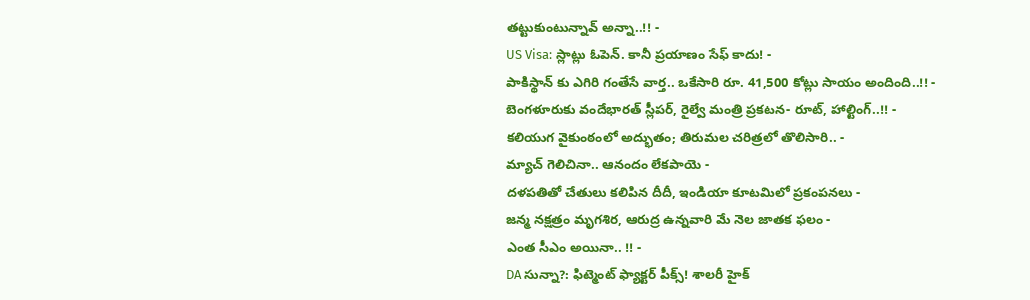తట్టుకుంటున్నావ్ అన్నా..!! -
US Visa: స్లాట్లు ఓపెన్. కానీ ప్రయాణం సేఫ్ కాదు! -
పాకిస్థాన్ కు ఎగిరి గంతేసే వార్త.. ఒకేసారి రూ. 41,500 కోట్లు సాయం అందింది..!! -
బెంగళూరుకు వందేభారత్ స్లీపర్, రైల్వే మంత్రి ప్రకటన- రూట్, హాల్టింగ్..!! -
కలియుగ వైకుంఠంలో అద్భుతం; తిరుమల చరిత్రలో తొలిసారి.. -
మ్యాచ్ గెలిచినా.. ఆనందం లేకపాయె -
దళపతితో చేతులు కలిపిన దీదీ, ఇండియా కూటమిలో ప్రకంపనలు -
జన్మ నక్షత్రం మృగశిర, ఆరుద్ర ఉన్నవారి మే నెల జాతక ఫలం -
ఎంత సీఎం అయినా.. !! -
DA సున్నా?: ఫిట్మెంట్ ఫ్యాక్టర్ పీక్స్! శాలరీ హైక్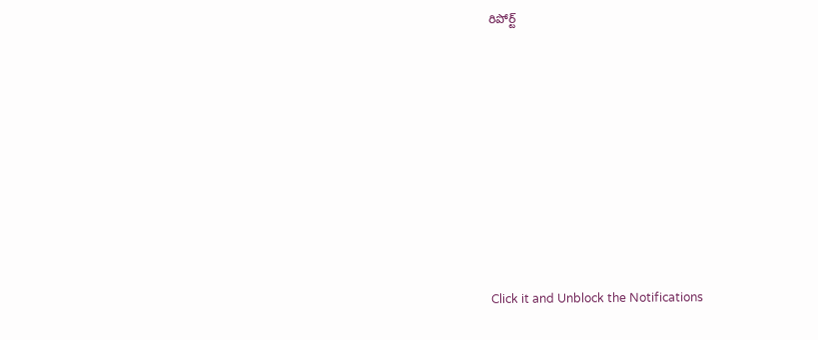రిపోర్ట్












Click it and Unblock the Notifications